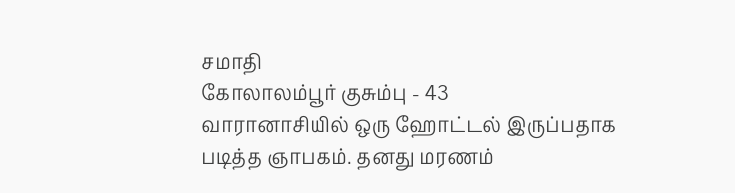சமாதி
கோலாலம்பூர் குசும்பு - 43
வாரானாசியில் ஒரு ஹோட்டல் இருப்பதாக படித்த ஞாபகம். தனது மரணம்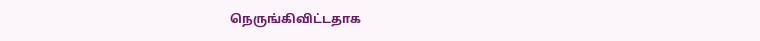நெருங்கிவிட்டதாக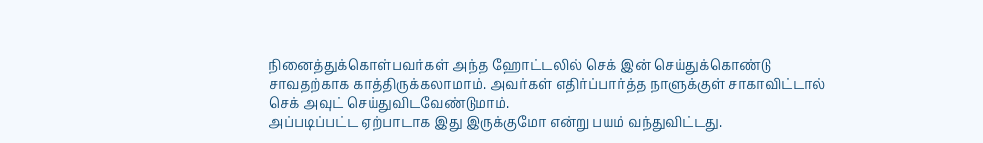நினைத்துக்கொள்பவர்கள் அந்த ஹோட்டலில் செக் இன் செய்துக்கொண்டு சாவதற்காக காத்திருக்கலாமாம். அவர்கள் எதிர்ப்பார்த்த நாளுக்குள் சாகாவிட்டால் செக் அவுட் செய்துவிடவேண்டுமாம்.
அப்படிப்பட்ட ஏற்பாடாக இது இருக்குமோ என்று பயம் வந்துவிட்டது.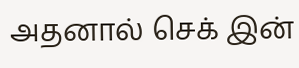அதனால் செக் இன்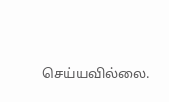செய்யவில்லை.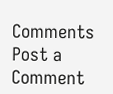Comments
Post a Comment